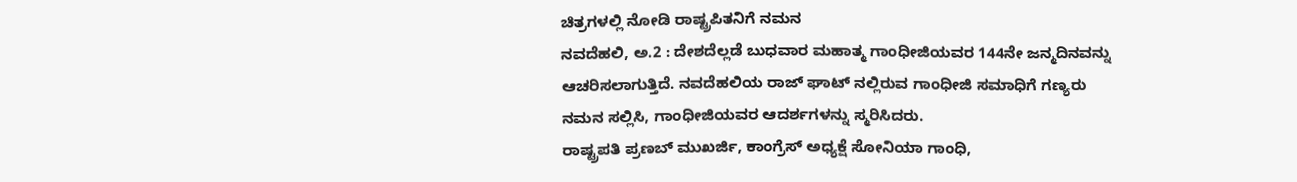ಚಿತ್ರಗಳಲ್ಲಿ ನೋಡಿ ರಾಷ್ಟ್ರಪಿತನಿಗೆ ನಮನ
ನವದೆಹಲಿ, ಅ.2 : ದೇಶದೆಲ್ಲಡೆ ಬುಧವಾರ ಮಹಾತ್ಮ ಗಾಂಧೀಜಿಯವರ 144ನೇ ಜನ್ಮದಿನವನ್ನು ಆಚರಿಸಲಾಗುತ್ತಿದೆ. ನವದೆಹಲಿಯ ರಾಜ್ ಘಾಟ್ ನಲ್ಲಿರುವ ಗಾಂಧೀಜಿ ಸಮಾಧಿಗೆ ಗಣ್ಯರು ನಮನ ಸಲ್ಲಿಸಿ, ಗಾಂಧೀಜಿಯವರ ಆದರ್ಶಗಳನ್ನು ಸ್ಮರಿಸಿದರು.
ರಾಷ್ಟ್ರಪತಿ ಪ್ರಣಬ್ ಮುಖರ್ಜಿ, ಕಾಂಗ್ರೆಸ್ ಅಧ್ಯಕ್ಷೆ ಸೋನಿಯಾ ಗಾಂಧಿ,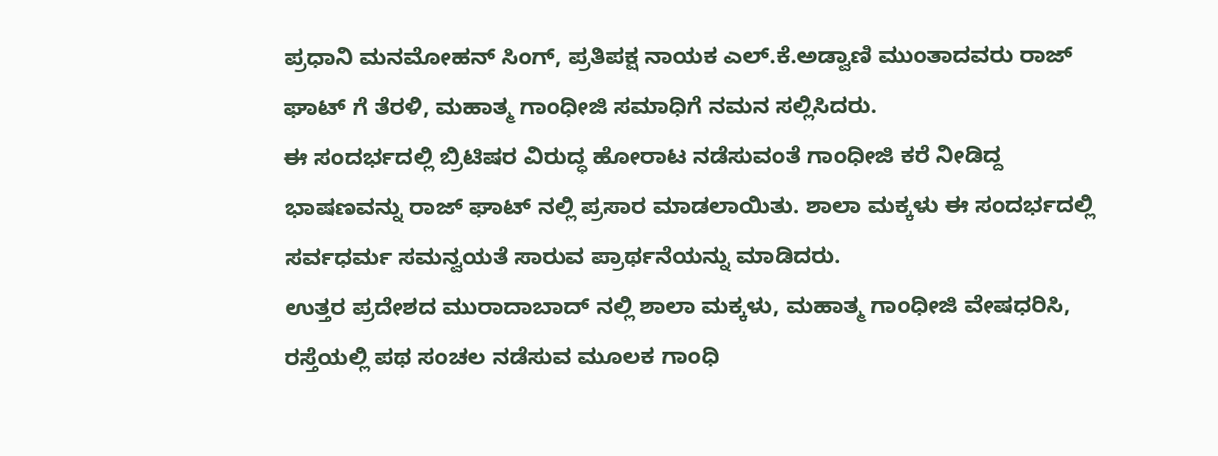ಪ್ರಧಾನಿ ಮನಮೋಹನ್ ಸಿಂಗ್, ಪ್ರತಿಪಕ್ಷ ನಾಯಕ ಎಲ್.ಕೆ.ಅಡ್ವಾಣಿ ಮುಂತಾದವರು ರಾಜ್ ಘಾಟ್ ಗೆ ತೆರಳಿ, ಮಹಾತ್ಮ ಗಾಂಧೀಜಿ ಸಮಾಧಿಗೆ ನಮನ ಸಲ್ಲಿಸಿದರು.
ಈ ಸಂದರ್ಭದಲ್ಲಿ ಬ್ರಿಟಿಷರ ವಿರುದ್ಧ ಹೋರಾಟ ನಡೆಸುವಂತೆ ಗಾಂಧೀಜಿ ಕರೆ ನೀಡಿದ್ದ ಭಾಷಣವನ್ನು ರಾಜ್ ಘಾಟ್ ನಲ್ಲಿ ಪ್ರಸಾರ ಮಾಡಲಾಯಿತು. ಶಾಲಾ ಮಕ್ಕಳು ಈ ಸಂದರ್ಭದಲ್ಲಿ ಸರ್ವಧರ್ಮ ಸಮನ್ವಯತೆ ಸಾರುವ ಪ್ರಾರ್ಥನೆಯನ್ನು ಮಾಡಿದರು.
ಉತ್ತರ ಪ್ರದೇಶದ ಮುರಾದಾಬಾದ್ ನಲ್ಲಿ ಶಾಲಾ ಮಕ್ಕಳು, ಮಹಾತ್ಮ ಗಾಂಧೀಜಿ ವೇಷಧರಿಸಿ, ರಸ್ತೆಯಲ್ಲಿ ಪಥ ಸಂಚಲ ನಡೆಸುವ ಮೂಲಕ ಗಾಂಧಿ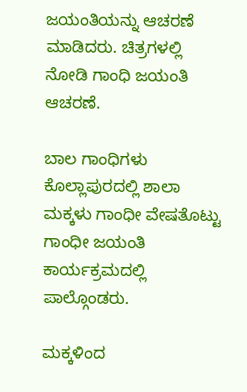ಜಯಂತಿಯನ್ನು ಆಚರಣೆ ಮಾಡಿದರು. ಚಿತ್ರಗಳಲ್ಲಿ ನೋಡಿ ಗಾಂಧಿ ಜಯಂತಿ ಆಚರಣೆ.

ಬಾಲ ಗಾಂಧಿಗಳು
ಕೊಲ್ಲಾಪುರದಲ್ಲಿ ಶಾಲಾ ಮಕ್ಕಳು ಗಾಂಧೀ ವೇಷತೊಟ್ಟು ಗಾಂಧೀ ಜಯಂತಿ ಕಾರ್ಯಕ್ರಮದಲ್ಲಿ ಪಾಲ್ಗೊಂಡರು.

ಮಕ್ಕಳಿಂದ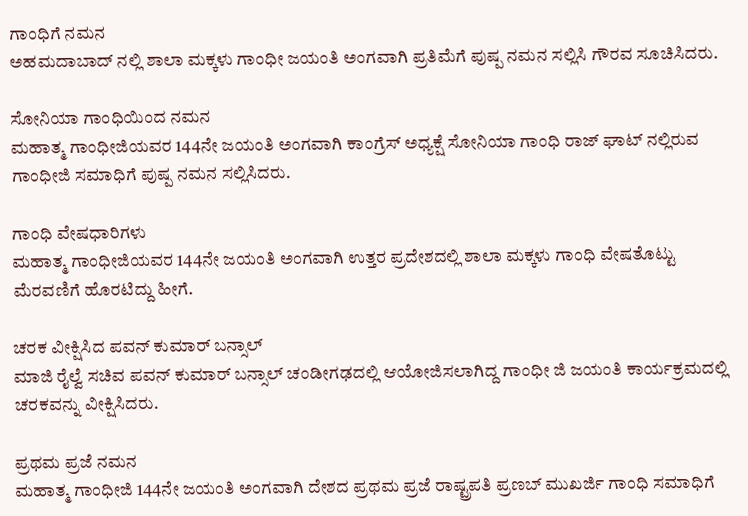ಗಾಂಧಿಗೆ ನಮನ
ಅಹಮದಾಬಾದ್ ನಲ್ಲಿ ಶಾಲಾ ಮಕ್ಕಳು ಗಾಂಧೀ ಜಯಂತಿ ಅಂಗವಾಗಿ ಪ್ರತಿಮೆಗೆ ಪುಷ್ಪ ನಮನ ಸಲ್ಲಿಸಿ ಗೌರವ ಸೂಚಿಸಿದರು.

ಸೋನಿಯಾ ಗಾಂಧಿಯಿಂದ ನಮನ
ಮಹಾತ್ಮ ಗಾಂಧೀಜಿಯವರ 144ನೇ ಜಯಂತಿ ಅಂಗವಾಗಿ ಕಾಂಗ್ರೆಸ್ ಅಧ್ಯಕ್ಷೆ ಸೋನಿಯಾ ಗಾಂಧಿ ರಾಜ್ ಘಾಟ್ ನಲ್ಲಿರುವ ಗಾಂಧೀಜಿ ಸಮಾಧಿಗೆ ಪುಷ್ಪ ನಮನ ಸಲ್ಲಿಸಿದರು.

ಗಾಂಧಿ ವೇಷಧಾರಿಗಳು
ಮಹಾತ್ಮ ಗಾಂಧೀಜಿಯವರ 144ನೇ ಜಯಂತಿ ಅಂಗವಾಗಿ ಉತ್ತರ ಪ್ರದೇಶದಲ್ಲಿ ಶಾಲಾ ಮಕ್ಕಳು ಗಾಂಧಿ ವೇಷತೊಟ್ಟು ಮೆರವಣಿಗೆ ಹೊರಟಿದ್ದು ಹೀಗೆ.

ಚರಕ ವೀಕ್ಷಿಸಿದ ಪವನ್ ಕುಮಾರ್ ಬನ್ಸಾಲ್
ಮಾಜಿ ರೈಲ್ವೆ ಸಚಿವ ಪವನ್ ಕುಮಾರ್ ಬನ್ಸಾಲ್ ಚಂಡೀಗಢದಲ್ಲಿ ಆಯೋಜಿಸಲಾಗಿದ್ದ ಗಾಂಧೀ ಜಿ ಜಯಂತಿ ಕಾರ್ಯಕ್ರಮದಲ್ಲಿ ಚರಕವನ್ನು ವೀಕ್ಷಿಸಿದರು.

ಪ್ರಥಮ ಪ್ರಜೆ ನಮನ
ಮಹಾತ್ಮ ಗಾಂಧೀಜಿ 144ನೇ ಜಯಂತಿ ಅಂಗವಾಗಿ ದೇಶದ ಪ್ರಥಮ ಪ್ರಜೆ ರಾಷ್ಟ್ರಪತಿ ಪ್ರಣಬ್ ಮುಖರ್ಜಿ ಗಾಂಧಿ ಸಮಾಧಿಗೆ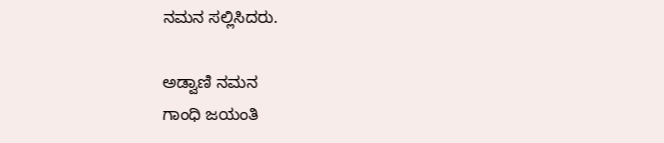ನಮನ ಸಲ್ಲಿಸಿದರು.

ಅಡ್ವಾಣಿ ನಮನ
ಗಾಂಧಿ ಜಯಂತಿ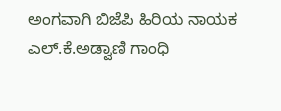ಅಂಗವಾಗಿ ಬಿಜೆಪಿ ಹಿರಿಯ ನಾಯಕ ಎಲ್.ಕೆ.ಅಡ್ವಾಣಿ ಗಾಂಧಿ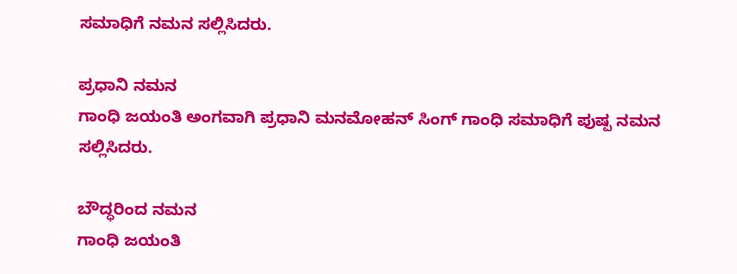ಸಮಾಧಿಗೆ ನಮನ ಸಲ್ಲಿಸಿದರು.

ಪ್ರಧಾನಿ ನಮನ
ಗಾಂಧಿ ಜಯಂತಿ ಅಂಗವಾಗಿ ಪ್ರಧಾನಿ ಮನಮೋಹನ್ ಸಿಂಗ್ ಗಾಂಧಿ ಸಮಾಧಿಗೆ ಪುಷ್ಪ ನಮನ ಸಲ್ಲಿಸಿದರು.

ಬೌದ್ಧರಿಂದ ನಮನ
ಗಾಂಧಿ ಜಯಂತಿ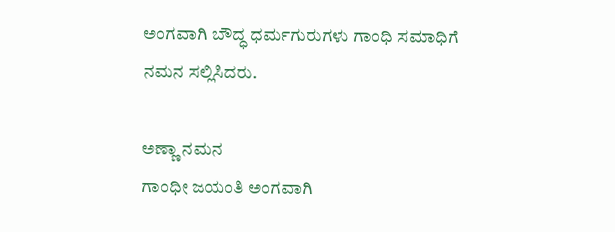ಅಂಗವಾಗಿ ಬೌದ್ಧ ಧರ್ಮಗುರುಗಳು ಗಾಂಧಿ ಸಮಾಧಿಗೆ ನಮನ ಸಲ್ಲಿಸಿದರು.

ಅಣ್ಣಾ ನಮನ
ಗಾಂಧೀ ಜಯಂತಿ ಅಂಗವಾಗಿ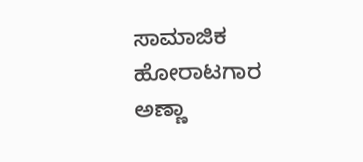ಸಾಮಾಜಿಕ ಹೋರಾಟಗಾರ ಅಣ್ಣಾ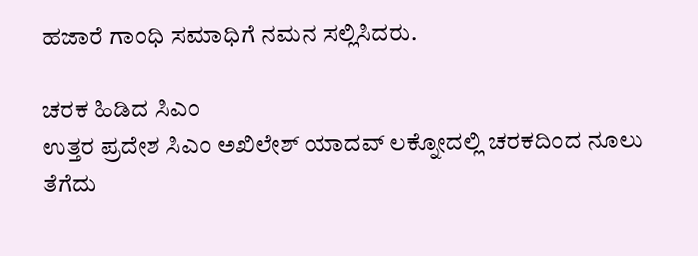ಹಜಾರೆ ಗಾಂಧಿ ಸಮಾಧಿಗೆ ನಮನ ಸಲ್ಲಿಸಿದರು.

ಚರಕ ಹಿಡಿದ ಸಿಎಂ
ಉತ್ತರ ಪ್ರದೇಶ ಸಿಎಂ ಅಖಿಲೇಶ್ ಯಾದವ್ ಲಕ್ನೋದಲ್ಲಿ ಚರಕದಿಂದ ನೂಲು ತೆಗೆದು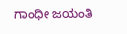ಗಾಂಧೀ ಜಯಂತಿ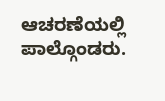ಆಚರಣೆಯಲ್ಲಿ ಪಾಲ್ಗೊಂಡರು.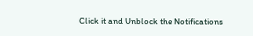Click it and Unblock the Notifications